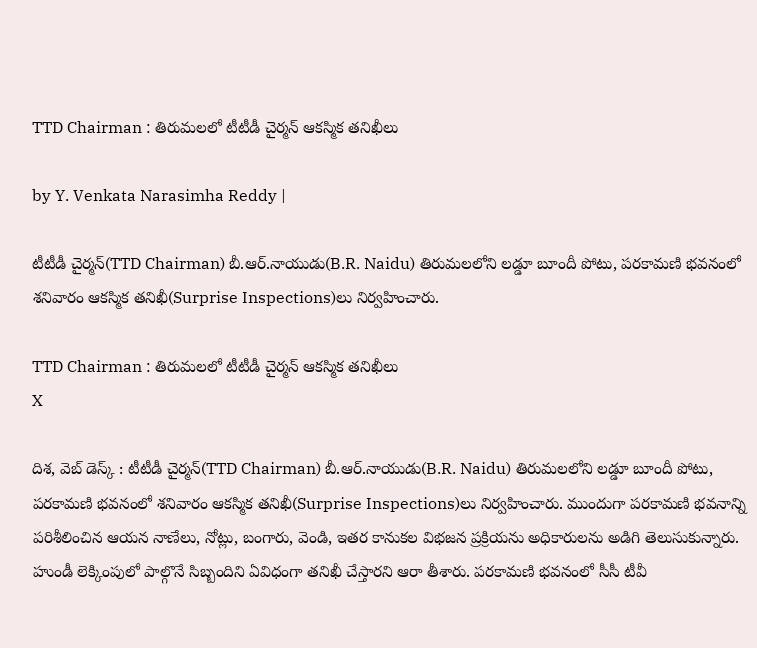TTD Chairman : తిరుమలలో టీటీడీ చైర్మన్ ఆకస్మిక తనిఖీలు

by Y. Venkata Narasimha Reddy |

టీటీడీ చైర్మన్(TTD Chairman) బీ.ఆర్.నాయుడు(B.R. Naidu) తిరుమలలోని లడ్డూ బూందీ పోటు, పరకామణి భవనంలో శనివారం ఆకస్మిక తనిఖీ(Surprise Inspections)లు నిర్వహించారు.

TTD Chairman : తిరుమలలో టీటీడీ చైర్మన్ ఆకస్మిక తనిఖీలు
X

దిశ, వెబ్ డెస్క్ : టీటీడీ చైర్మన్(TTD Chairman) బీ.ఆర్.నాయుడు(B.R. Naidu) తిరుమలలోని లడ్డూ బూందీ పోటు, పరకామణి భవనంలో శనివారం ఆకస్మిక తనిఖీ(Surprise Inspections)లు నిర్వహించారు. ముందుగా పరకామణి భవనాన్ని పరిశీలించిన ఆయన నాణేలు, నోట్లు, బంగారు, వెండి, ఇతర కానుకల విభజన ప్రక్రియను అధికారులను అడిగి తెలుసుకున్నారు. హుండీ లెక్కింపులో పాల్గొనే సిబ్బందిని ఏవిధంగా తనిఖీ చేస్తారని ఆరా తీశారు. పరకామణి భవనంలో సీసీ టీవీ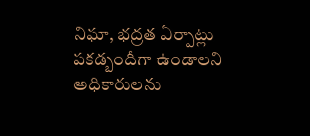నిఘా, భద్రత ఏర్పాట్లు పకడ్బందీగా ఉండాలని అధికారులను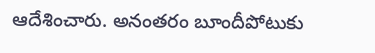ఆదేశించారు. అనంతరం బూందీపోటుకు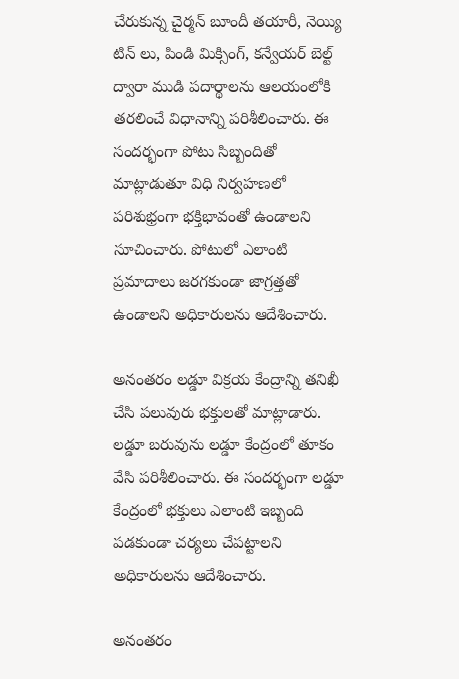చేరుకున్న చైర్మన్ బూందీ తయారీ, నెయ్యి టిన్ లు, పిండి మిక్సింగ్, కన్వేయర్ బెల్ట్ ద్వారా ముడి పదార్థాలను ఆలయంలోకి తరలించే విధానాన్ని పరిశీలించారు. ఈ సందర్భంగా పోటు సిబ్బందితో మాట్లాడుతూ విధి నిర్వహణలో పరిశుభ్రంగా భక్తిభావంతో ఉండాలని సూచించారు. పోటులో ఎలాంటి ప్రమాదాలు జరగకుండా జాగ్రత్తతో ఉండాలని అధికారులను ఆదేశించారు.

అనంతరం లడ్డూ విక్రయ కేంద్రాన్ని తనిఖీ చేసి పలువురు భక్తులతో మాట్లాడారు. లడ్డూ బరువును లడ్డూ కేంద్రంలో తూకం వేసి పరిశీలించారు. ఈ సందర్భంగా లడ్డూ కేంద్రంలో భక్తులు ఎలాంటి ఇబ్బంది పడకుండా చర్యలు చేపట్టాలని అధికారులను ఆదేశించారు.

అనంతరం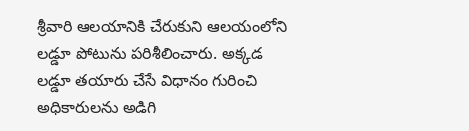శ్రీవారి ఆలయానికి చేరుకుని ఆలయంలోని లడ్డూ పోటును పరిశీలించారు. అక్కడ లడ్డూ తయారు చేసే విధానం గురించి అధికారులను అడిగి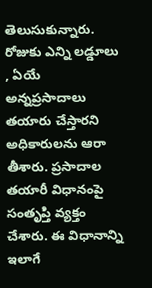తెలుసుకున్నారు. రోజుకు ఎన్ని లడ్డూలు , ఏయే అన్నప్రసాదాలు తయారు చేస్తారని అధికారులను ఆరా తీశారు. ప్రసాదాల తయారీ విధానంపై సంతృప్తి వ్యక్తం చేశారు. ఈ విధానాన్ని ఇలాగే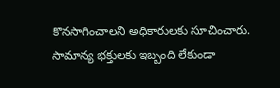కొనసాగించాలని అధికారులకు సూచించారు. సామాన్య భక్తులకు ఇబ్బంది లేకుండా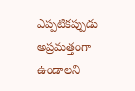ఎప్పటికప్పుడు అప్రమత్తంగా ఉండాలని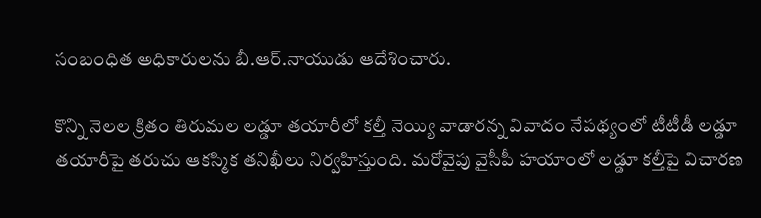సంబంధిత అధికారులను బీ.ఆర్.నాయుడు ఆదేశించారు.

కొన్ని నెలల క్రితం తిరుమల లడ్డూ తయారీలో కల్తీ నెయ్యి వాడారన్న వివాదం నేపథ్యంలో టీటీడీ లడ్డూ తయారీపై తరుచు ఆకస్మిక తనిఖీలు నిర్వహిస్తుంది. మరోవైపు వైసీపీ హయాంలో లడ్డూ కల్తీపై విచారణ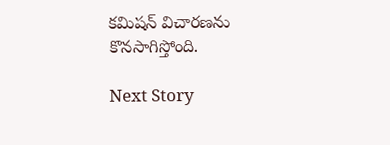కమిషన్ విచారణను కొనసాగిస్తోంది.

Next Story